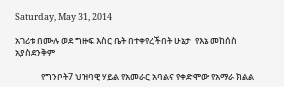Saturday, May 31, 2014

አገሪቱ በሙሉ ወደ ግዙፍ እስር ቤት በተቀየረችበት ሁኔታ  የእኔ መከሰስ አያስደንቅም

             የግንቦት7 ህዝባዊ ሃይል የአመራር አባልና የቀድሞው የአማራ ክልል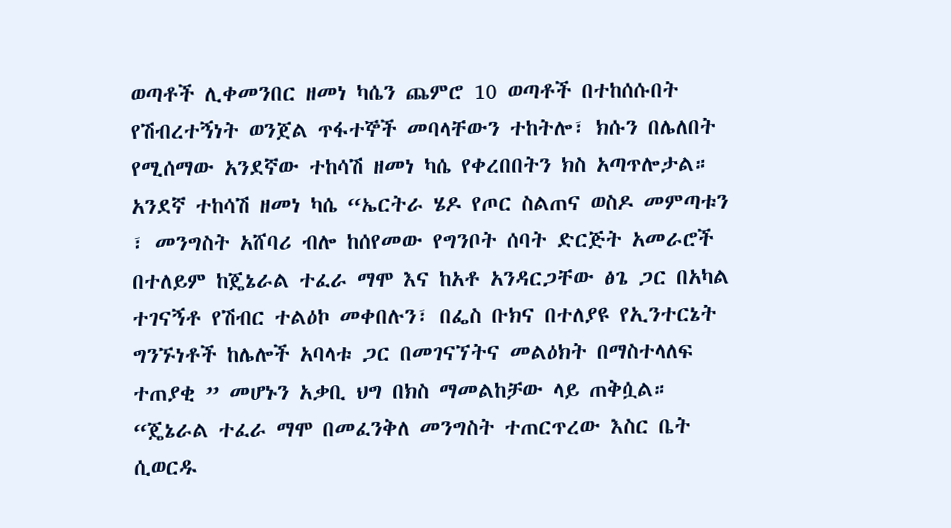ወጣቶች ሊቀመንበር ዘመነ ካሴን ጨምሮ 10 ወጣቶች በተከሰሱበት የሽብረተኝነት ወንጀል ጥፋተኞች መባላቸውን ተከትሎ፣ ክሱን በሌለበት የሚሰማው አንደኛው ተከሳሽ ዘመነ ካሴ የቀረበበትን ክስ አጣጥሎታል።
አንደኛ ተከሳሽ ዘመነ ካሴ “ኤርትራ ሄዶ የጦር ስልጠና ወስዶ መምጣቱን ፣ መንግስት አሸባሪ ብሎ ከሰየመው የግንቦት ሰባት ድርጅት አመራሮች በተለይም ከጄኔራል ተፈራ ማሞ እና ከአቶ አንዳርጋቸው ፅጌ ጋር በአካል ተገናኝቶ የሽብር ተልዕኮ መቀበሉን፣ በፌስ ቡክና በተለያዩ የኢንተርኔት ግንኙነቶች ከሌሎች አባላቱ ጋር በመገናኘትና መልዕክት በማስተላለፍ ተጠያቂ ” መሆኑን አቃቢ ህግ በክስ ማመልከቻው ላይ ጠቅሷል።
“ጄኔራል ተፈራ ማሞ በመፈንቅለ መንግስት ተጠርጥረው እስር ቤት ሲወርዱ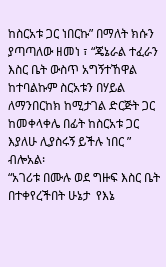ከስርአቱ ጋር ነበርኩ” በማለት ክሱን ያጣጣለው ዘመነ ፣ “ጄኔራል ተፈራን እስር ቤት ውስጥ አግኝተኸዋል ከተባልኩም ስርአቱን በሃይል ለማንበርከክ ከሚታገል ድርጅት ጋር ከመቀላቀሌ በፊት ከስርአቱ ጋር እያለሁ ሊያስሩኝ ይችሉ ነበር ” ብሎአል፡
“አገሪቱ በሙሉ ወደ ግዙፍ እስር ቤት በተቀየረችበት ሁኔታ  የእኔ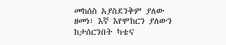መከሰስ አያስደንቅም ያለው ዘመነ፣ እኛ እየሞከርን ያለውን ከታሰርንበት ካቴና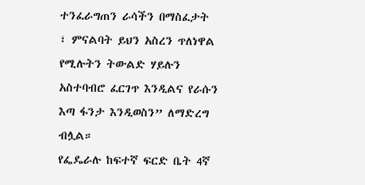ተንፈራግጠን ራሳችን በማስፈታት ፣ ምናልባት ይህን አስረን ጥለነዋል የሚሉትን ትውልድ ሃይሉን አስተባብሮ ፈርገጥ እንዲልና የራሱን እጣ ፋንታ እንዲወስን” ለማድረግ ብሏል።
የፌዴራሉ ከፍተኛ ፍርድ ቤት 4ኛ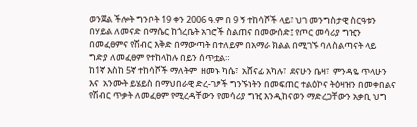ወንጀል ችሎት ግንቦት 19 ቀን 2006 ዓ.ም በ 9 ኝ ተከሳሾች ላይ፣ ህገ መንግስታዊ ስርዓቱን በሃይል ለመናድ በማሴር ከጎረቤት አገሮች ስልጠና በመውሰድ፤ የጦር መሳሪያ ግዢን በመፈፀምና የሽብር እቅድ በማውጣት በተለይም በአማራ ክልል በሚገኙ ባለስልጣናት ላይ ግድያ ለመፈፀም የተከላከሉ በይን ሰጥቷል።
ከ1ኛ እስከ 5ኛ ተከሳሾች ማለትም  ዘመኑ ካሴ፣  አሸናፊ አካሉ፣  ደናሁን ቤዛ፣  ምንዳዬ ጥላሁን እና  አንሙት ይሄይስ በማህበራዊ ድረ-ገፆች ግንኙነትን በመፍጠር ተልዕኮና ትዕዛዝን በመቀበልና የሽብር ጥቃት ለመፈፀም የሚረዳቸውን የመሳሪያ ግዢ እንዲከናወን ማድረጋቸውን አቃቢ ህግ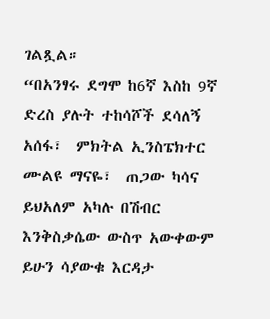ገልጿል።
“በአንፃሩ ደግሞ ከ6ኛ እስከ 9ኛ ድረስ ያሉት ተከሳሾች ደሳለኝ አሰፋ፣  ምክትል ኢንስፔክተር ሙልዩ ማናዬ፣  ጠጋው ካሳና  ይህአለም አካሉ በሽብር እንቅስቃሴው ውስጥ አውቀውም ይሁን ሳያውቁ እርዳታ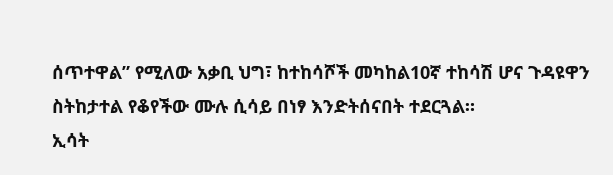ሰጥተዋል” የሚለው አቃቢ ህግ፣ ከተከሳሾች መካከል10ኛ ተከሳሽ ሆና ጉዳዩዋን ስትከታተል የቆየችው ሙሉ ሲሳይ በነፃ እንድትሰናበት ተደርጓል።
ኢሳት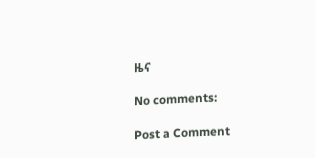ዜና

No comments:

Post a Comment